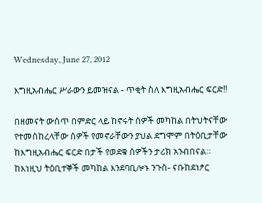Wednesday, June 27, 2012

እግዚአብሔር ሥራውን ይመዝናል - ጥቂት ስለ እግዚአብሔር ፍርድ!!

በዘመናት ውስጥ በምድር ላይ ከኖሩት ሰዎች መካከል በትህትናቸው የተመሰከረላቸው ሰዎች የመኖራቸውን ያህል ደግሞም በትዕቢታቸው ከእግዚአብሔር ፍርድ በታች የወደቁ ሰዎችን ታሪክ አንብበናል። ከእነዚህ ትዕቢተኞች መካከል እንደባቢሎኑ ንጉስ- ናቡከደነፆር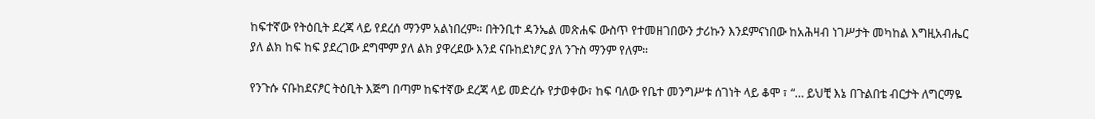ከፍተኛው የትዕቢት ደረጃ ላይ የደረሰ ማንም አልነበረም። በትንቢተ ዳንኤል መጽሐፍ ውስጥ የተመዘገበውን ታሪኩን እንደምናነበው ከአሕዛብ ነገሥታት መካከል እግዚአብሔር ያለ ልክ ከፍ ከፍ ያደረገው ደግሞም ያለ ልክ ያዋረደው እንደ ናቡከደነፆር ያለ ንጉስ ማንም የለም።

የንጉሱ ናቡከደናፆር ትዕቢት እጅግ በጣም ከፍተኛው ደረጃ ላይ መድረሱ የታወቀው፣ ከፍ ባለው የቤተ መንግሥቱ ሰገነት ላይ ቆሞ ፣ “… ይህቺ እኔ በጉልበቴ ብርታት ለግርማዬ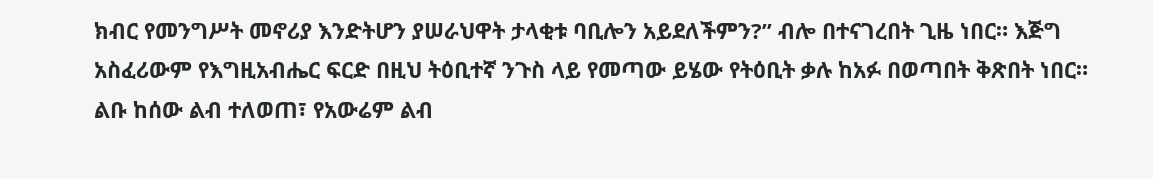ክብር የመንግሥት መኖሪያ እንድትሆን ያሠራህዋት ታላቂቱ ባቢሎን አይደለችምን?” ብሎ በተናገረበት ጊዜ ነበር። እጅግ አስፈሪውም የእግዚአብሔር ፍርድ በዚህ ትዕቢተኛ ንጉስ ላይ የመጣው ይሄው የትዕቢት ቃሉ ከአፉ በወጣበት ቅጽበት ነበር። ልቡ ከሰው ልብ ተለወጠ፣ የአውሬም ልብ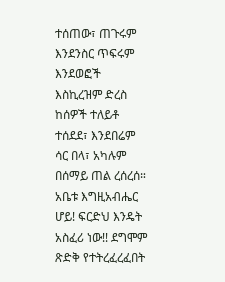ተሰጠው፣ ጠጉሩም እንደንስር ጥፍሩም እንደወፎች እስኪረዝም ድረስ ከሰዎች ተለይቶ ተሰደደ፣ እንደበሬም ሳር በላ፣ አካሉም በሰማይ ጠል ረሰረሰ። አቤቱ እግዚአብሔር ሆይ! ፍርድህ እንዴት አስፈሪ ነው!! ደግሞም ጽድቅ የተትረፈረፈበት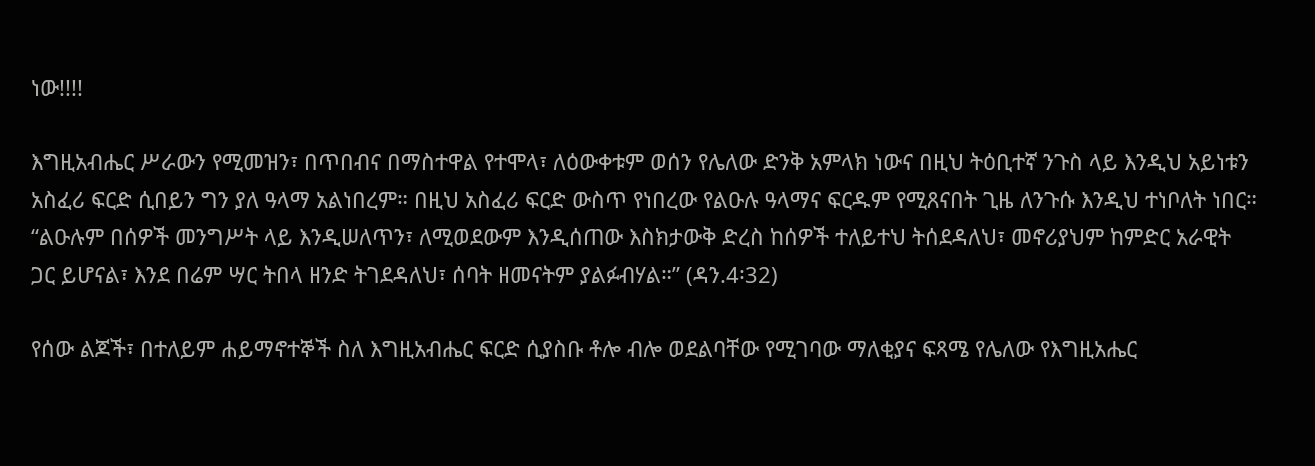ነው!!!!

እግዚአብሔር ሥራውን የሚመዝን፣ በጥበብና በማስተዋል የተሞላ፣ ለዕውቀቱም ወሰን የሌለው ድንቅ አምላክ ነውና በዚህ ትዕቢተኛ ንጉስ ላይ እንዲህ አይነቱን አስፈሪ ፍርድ ሲበይን ግን ያለ ዓላማ አልነበረም። በዚህ አስፈሪ ፍርድ ውስጥ የነበረው የልዑሉ ዓላማና ፍርዱም የሚጸናበት ጊዜ ለንጉሱ እንዲህ ተነቦለት ነበር።
“ልዑሉም በሰዎች መንግሥት ላይ እንዲሠለጥን፣ ለሚወደውም እንዲሰጠው እስክታውቅ ድረስ ከሰዎች ተለይተህ ትሰደዳለህ፣ መኖሪያህም ከምድር አራዊት ጋር ይሆናል፣ እንደ በሬም ሣር ትበላ ዘንድ ትገደዳለህ፣ ሰባት ዘመናትም ያልፉብሃል።” (ዳን.4፡32)

የሰው ልጆች፣ በተለይም ሐይማኖተኞች ስለ እግዚአብሔር ፍርድ ሲያስቡ ቶሎ ብሎ ወደልባቸው የሚገባው ማለቂያና ፍጻሜ የሌለው የእግዚአሔር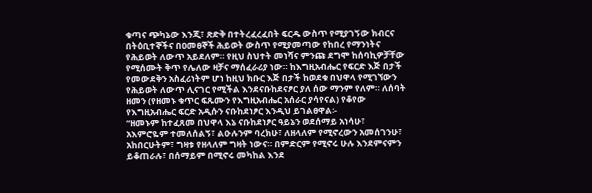ቁጣና ጭካኔው እንጂ፣ ጽድቅ በተትረፈረፈበት ፍርዱ ውስጥ የሚያገኝው ክብርና በትዕቢተኞችና በዐመፀኞች ሕይወት ውስጥ የሚያመጣው የከበረ የማንነትና የሕይወት ለውጥ አይደለም። የዚህ ስህተት መነሻና ምንጩ ደግሞ ከሰባኪዎቻቸው የሚሰሙት ቅጥ የሌለው ዛቻና ማሰፈራሪያ ነው። ከእግዚአብሔር የፍርድ እጅ በታች የመውደቅን አስፈሪነትም ሆነ ከዚህ ክቡር እጅ በታች ከወደቁ በህዋላ የሚገኘውን የሕይወት ለውጥ ሊናገር የሚችል እንደናቡከደናፆር ያለ ሰው ማንም የለም። ለሰባት ዘመን (የዘመኑ ቁጥር ፍጹሙን የእግዚአብሔር አሰራር ያሳየናል) የቆየው የእግዚአብሔር ፍርድ አዲሱን ናቡከደነፆር እንዲህ ይገልፀዋል፡-
“ዘመኑም ከተፈጸመ በህዋላ እኔ ናቡከደነፆር ዓይኔን ወደሰማይ አነሳሁ፣ አእምሮዬም ተመለሰልኝ፣ ልዑሉንም ባረክሁ፣ ለዘላለም የሚኖረውን አመሰገንሁ፣ አከበርሁትም፣ ግዛቱ የዘላለም ግዛት ነውና። በምድርም የሚኖሩ ሁሉ እንደምናምን ይቆጠራሉ፣ በሰማይም በሚኖሩ መካከል እንደ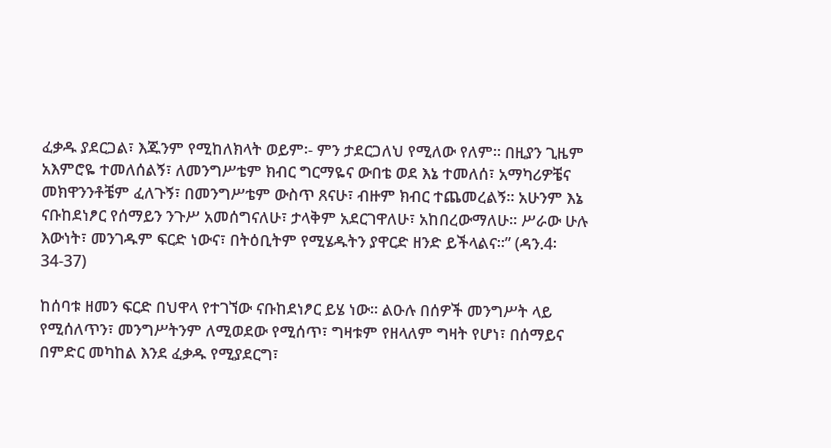ፈቃዱ ያደርጋል፣ እጁንም የሚከለክላት ወይም፡- ምን ታደርጋለህ የሚለው የለም። በዚያን ጊዜም አእምሮዬ ተመለሰልኝ፣ ለመንግሥቴም ክብር ግርማዬና ውበቴ ወደ እኔ ተመለሰ፣ አማካሪዎቼና መክዋንንቶቼም ፈለጉኝ፣ በመንግሥቴም ውስጥ ጸናሁ፣ ብዙም ክብር ተጨመረልኝ። አሁንም እኔ ናቡከደነፆር የሰማይን ንጉሥ አመሰግናለሁ፣ ታላቅም አደርገዋለሁ፣ አከበረውማለሁ። ሥራው ሁሉ እውነት፣ መንገዱም ፍርድ ነውና፣ በትዕቢትም የሚሄዱትን ያዋርድ ዘንድ ይችላልና።” (ዳን.4፡34-37)

ከሰባቱ ዘመን ፍርድ በህዋላ የተገኘው ናቡከደነፆር ይሄ ነው። ልዑሉ በሰዎች መንግሥት ላይ የሚሰለጥን፣ መንግሥትንም ለሚወደው የሚሰጥ፣ ግዛቱም የዘላለም ግዛት የሆነ፣ በሰማይና በምድር መካከል እንደ ፈቃዱ የሚያደርግ፣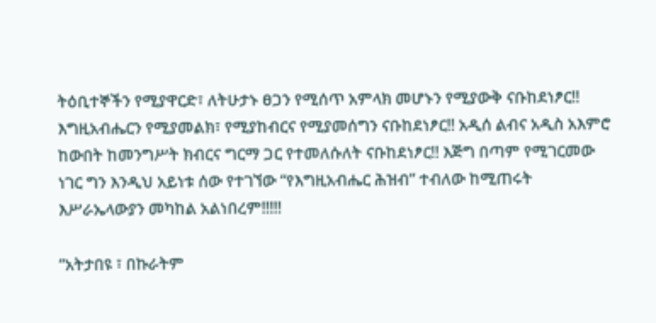ትዕቢተኞችን የሚያዋርድ፣ ለትሁታኑ ፀጋን የሚሰጥ አምላክ መሆኑን የሚያውቅ ናቡከደነፆር!! እግዚአብሔርን የሚያመልክ፣ የሚያከብርና የሚያመሰግን ናቡከደነፆር!! አዲሰ ልብና አዲስ አእምሮ ከውበት ከመንግሥት ክብርና ግርማ ጋር የተመለሱለት ናቡከደነፆር!! እጅግ በጣም የሚገርመው ነገር ግን እንዲህ አይነቱ ሰው የተገኘው “የእግዚአብሔር ሕዝብ” ተብለው ከሚጠሩት እሥራኤላውያን መካከል አልነበረም!!!!!

“አትታበዩ ፣ በኩራትም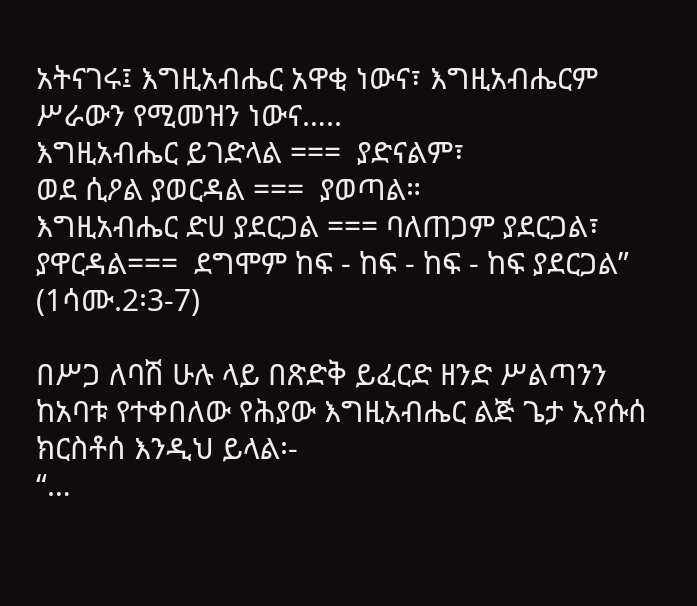አትናገሩ፤ እግዚአብሔር አዋቂ ነውና፣ እግዚአብሔርም ሥራውን የሚመዝን ነውና…..
እግዚአብሔር ይገድላል ===  ያድናልም፣
ወደ ሲዖል ያወርዳል ===  ያወጣል።
እግዚአብሔር ድሀ ያደርጋል === ባለጠጋም ያደርጋል፣
ያዋርዳል===  ደግሞም ከፍ - ከፍ - ከፍ - ከፍ ያደርጋል”  (1ሳሙ.2፡3-7)

በሥጋ ለባሽ ሁሉ ላይ በጽድቅ ይፈርድ ዘንድ ሥልጣንን ከአባቱ የተቀበለው የሕያው እግዚአብሔር ልጅ ጌታ ኢየሱሰ ክርስቶሰ እንዲህ ይላል፡-
“…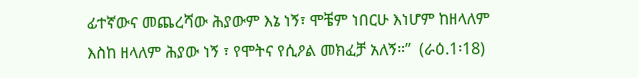ፊተኛውና መጨረሻው ሕያውም እኔ ነኝ፣ ሞቼም ነበርሁ እነሆም ከዘላለም እስከ ዘላለም ሕያው ነኝ ፣ የሞትና የሲዖል መክፈቻ አለኝ።”  (ራዕ.1፡18)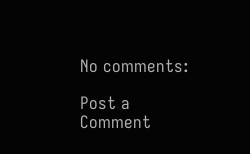No comments:

Post a Comment